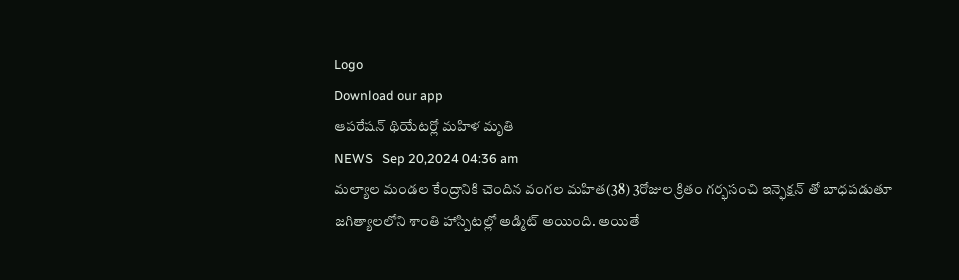Logo
Download our app
ఆపరేషన్ థియేటర్లో మహిళ మృతి
NEWS   Sep 20,2024 04:36 am
మల్యాల మండల కేంద్రానికి చెందిన వంగల మహిత(38) 3రోజుల క్రితం గర్భసంచి ఇన్ఫెక్షన్ తో బాధపడుతూ జగిత్యాలలోని శాంతి హాస్పిటల్లో అడ్మిట్ అయింది. అయితే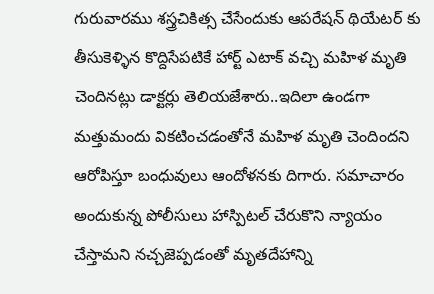గురువారము శస్త్రచికిత్స చేసేందుకు ఆపరేషన్ థియేటర్ కు తీసుకెళ్ళిన కొద్దిసేపటికే హార్ట్ ఎటాక్ వచ్చి మహిళ మృతి చెందినట్లు డాక్టర్లు తెలియజేశారు..ఇదిలా ఉండగా మత్తుమందు వికటించడంతోనే మహిళ మృతి చెందిందని ఆరోపిస్తూ బంధువులు ఆందోళనకు దిగారు. సమాచారం అందుకున్న పోలీసులు హాస్పిటల్ చేరుకొని న్యాయం చేస్తామని నచ్చజెప్పడంతో మృతదేహాన్ని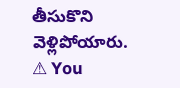తీసుకొని వెళ్లిపోయారు.
⚠ You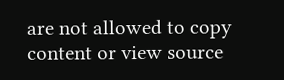are not allowed to copy content or view source